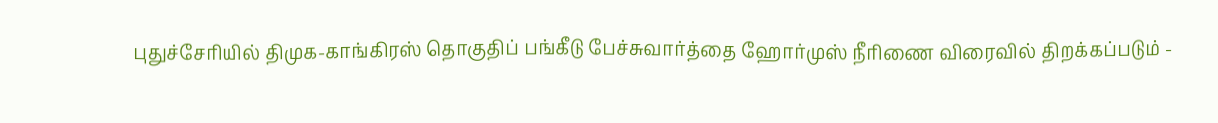புதுச்சேரியில் திமுக-காங்கிரஸ் தொகுதிப் பங்கீடு பேச்சுவார்த்தை ஹோர்முஸ் நீரிணை விரைவில் திறக்கப்படும் -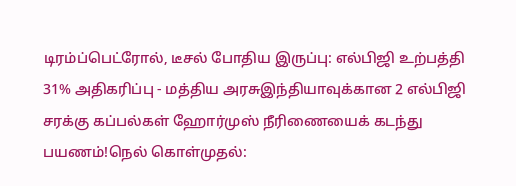டிரம்ப்பெட்ரோல், டீசல் போதிய இருப்பு: எல்பிஜி உற்பத்தி 31% அதிகரிப்பு - மத்திய அரசுஇந்தியாவுக்கான 2 எல்பிஜி சரக்கு கப்பல்கள் ஹோர்முஸ் நீரிணையைக் கடந்து பயணம்!நெல் கொள்முதல்: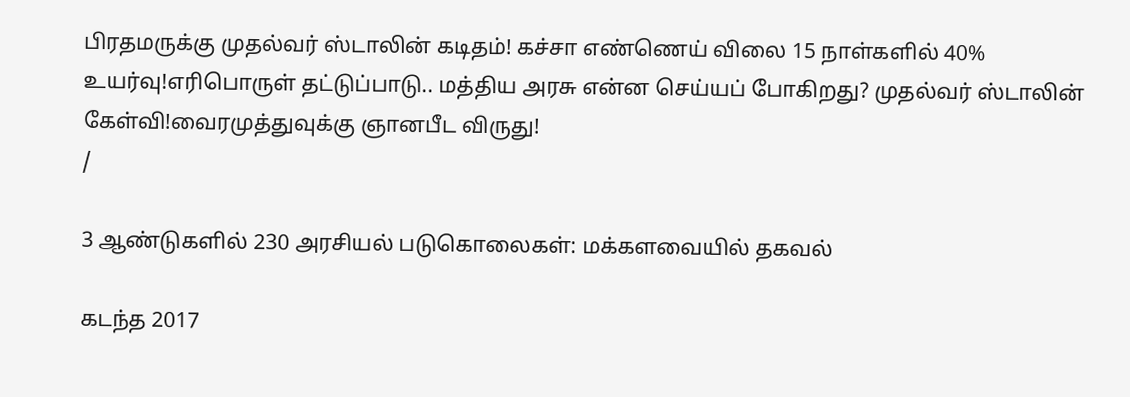பிரதமருக்கு முதல்வர் ஸ்டாலின் கடிதம்! கச்சா எண்ணெய் விலை 15 நாள்களில் 40% உயர்வு!எரிபொருள் தட்டுப்பாடு.. மத்திய அரசு என்ன செய்யப் போகிறது? முதல்வர் ஸ்டாலின் கேள்வி!வைரமுத்துவுக்கு ஞானபீட விருது!
/

3 ஆண்டுகளில் 230 அரசியல் படுகொலைகள்: மக்களவையில் தகவல்

கடந்த 2017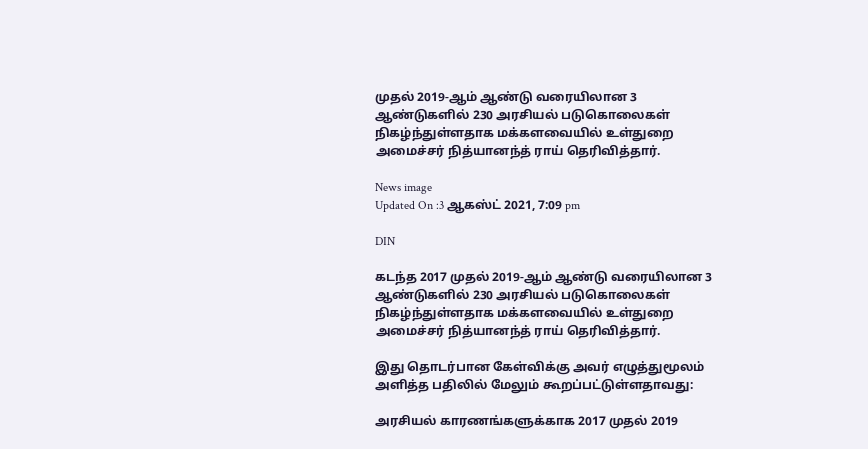முதல் 2019-ஆம் ஆண்டு வரையிலான 3 ஆண்டுகளில் 230 அரசியல் படுகொலைகள் நிகழ்ந்துள்ளதாக மக்களவையில் உள்துறை அமைச்சர் நித்யானந்த் ராய் தெரிவித்தார்.

News image
Updated On :3 ஆகஸ்ட் 2021, 7:09 pm

DIN

கடந்த 2017 முதல் 2019-ஆம் ஆண்டு வரையிலான 3 ஆண்டுகளில் 230 அரசியல் படுகொலைகள் நிகழ்ந்துள்ளதாக மக்களவையில் உள்துறை அமைச்சர் நித்யானந்த் ராய் தெரிவித்தார்.

இது தொடர்பான கேள்விக்கு அவர் எழுத்துமூலம் அளித்த பதிலில் மேலும் கூறப்பட்டுள்ளதாவது:

அரசியல் காரணங்களுக்காக 2017 முதல் 2019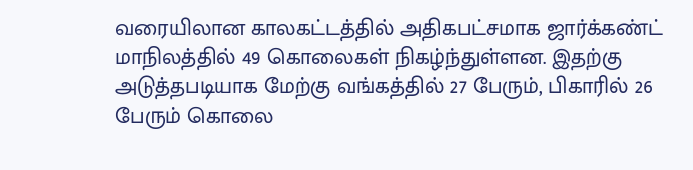வரையிலான காலகட்டத்தில் அதிகபட்சமாக ஜார்க்கண்ட் மாநிலத்தில் 49 கொலைகள் நிகழ்ந்துள்ளன. இதற்கு அடுத்தபடியாக மேற்கு வங்கத்தில் 27 பேரும், பிகாரில் 26 பேரும் கொலை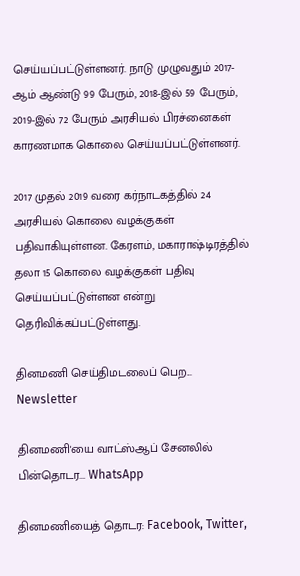செய்யப்பட்டுள்ளனர். நாடு முழுவதும் 2017-ஆம் ஆண்டு 99 பேரும், 2018-இல் 59 பேரும், 2019-இல் 72 பேரும் அரசியல் பிரச்னைகள் காரணமாக கொலை செய்யப்பட்டுள்ளனர்.

2017 முதல் 2019 வரை கர்நாடகத்தில் 24 அரசியல் கொலை வழக்குகள் பதிவாகியுள்ளன. கேரளம், மகாராஷ்டிரத்தில் தலா 15 கொலை வழக்குகள் பதிவு செய்யப்பட்டுள்ளன என்று தெரிவிக்கப்பட்டுள்ளது.

தினமணி செய்திமடலைப் பெற... Newsletter

தினமணி'யை வாட்ஸ்ஆப் சேனலில் பின்தொடர... WhatsApp

தினமணியைத் தொடர: Facebook, Twitter,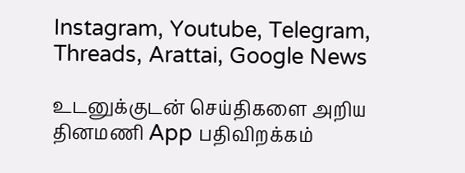Instagram, Youtube, Telegram, Threads, Arattai, Google News

உடனுக்குடன் செய்திகளை அறிய தினமணி App பதிவிறக்கம்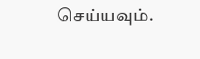செய்யவும்.